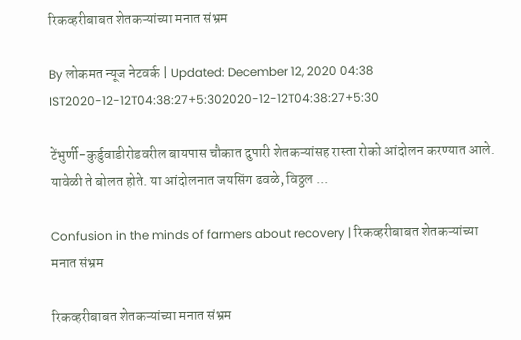रिकव्हरीबाबत शेतकऱ्यांच्या मनात संभ्रम

By लोकमत न्यूज नेटवर्क | Updated: December 12, 2020 04:38 IST2020-12-12T04:38:27+5:302020-12-12T04:38:27+5:30

टेंभुर्णी-कुर्डुवाडीरोडवरील बायपास चौकात दुपारी शेतकऱ्यांसह रास्ता रोको आंदोलन करण्यात आले. यावेळी ते बोलत होते. या आंदोलनात जयसिंग ढवळे, विठ्ठल ...

Confusion in the minds of farmers about recovery | रिकव्हरीबाबत शेतकऱ्यांच्या मनात संभ्रम

रिकव्हरीबाबत शेतकऱ्यांच्या मनात संभ्रम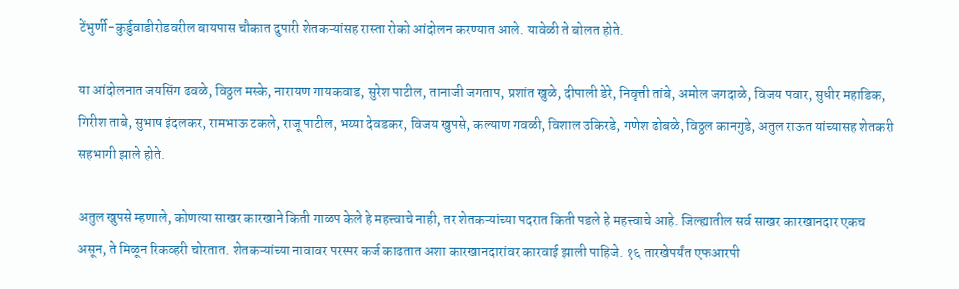टेंभुर्णी-कुर्डुवाडीरोडवरील बायपास चौकात दुपारी शेतकऱ्यांसह रास्ता रोको आंदोलन करण्यात आले. यावेळी ते बोलत होते.

या आंदोलनात जयसिंग ढवळे, विठ्ठल मस्के, नारायण गायकवाड, सुरेश पाटील, तानाजी जगताप, प्रशांत खुळे, दीपाली डेरे, निवृत्ती तांबे, अमोल जगदाळे, विजय पवार, सुधीर महाडिक, गिरीश ताबे, सुभाष इंदलकर, रामभाऊ टकले, राजू पाटील, भय्या देवडकर, विजय खुपसे, कल्याण गवळी, विशाल उकिरडे, गणेश ढोबळे, विठ्ठल कानगुडे, अतुल राऊत यांच्यासह शेतकरी सहभागी झाले होते.

अतुल खुपसे म्हणाले, कोणत्या साखर कारखाने किती गाळप केले हे महत्त्वाचे नाही, तर शेतकऱ्यांच्या पदरात किती पडले हे महत्त्वाचे आहे. जिल्ह्यातील सर्व साखर कारखानदार एकच असून, ते मिळून रिकव्हरी चोरतात. शेतकऱ्यांच्या नावावर परस्पर कर्ज काढतात अशा कारखानदारांवर कारवाई झाली पाहिजे. १६ तारखेपर्यंत एफआरपी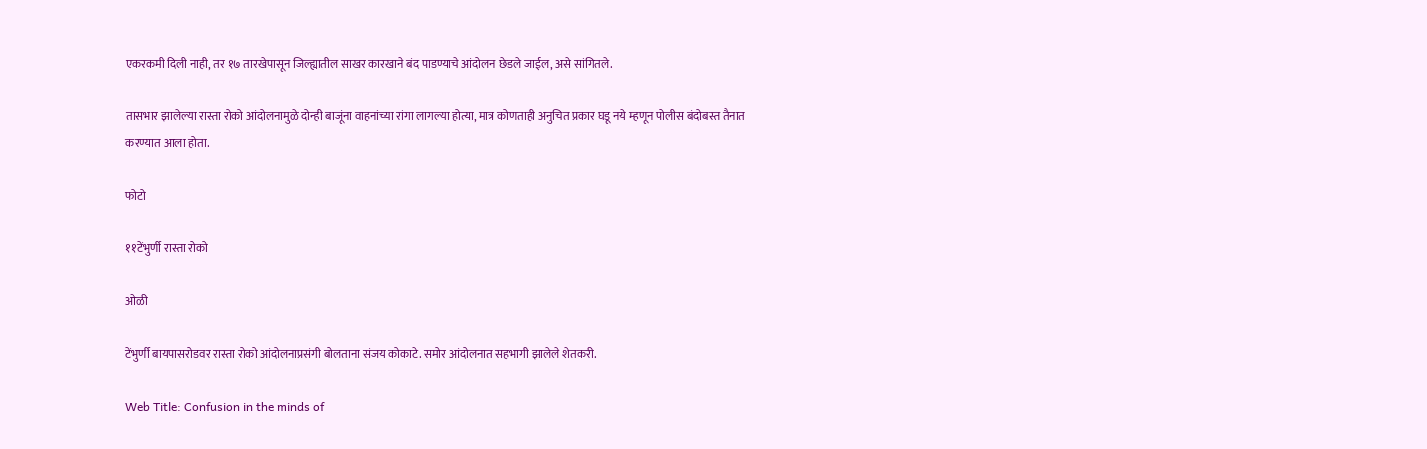एकरकमी दिली नाही, तर १७ तारखेपासून जिल्ह्यातील साखर कारखाने बंद पाडण्याचे आंदोलन छेडले जाईल, असे सांगितले.

तासभार झालेल्या रास्ता रोको आंदोलनामुळे दोन्ही बाजूंना वाहनांच्या रांगा लागल्या होत्या, मात्र कोणताही अनुचित प्रकार घडू नये म्हणून पोलीस बंदोबस्त तैनात करण्यात आला होता.

फोटो

११टेंभुर्णी रास्ता रोको

ओळी

टेंभुर्णी बायपासरोडवर रास्ता रोको आंदोलनाप्रसंगी बोलताना संजय कोकाटे. समोर आंदोलनात सहभागी झालेले शेतकरी.

Web Title: Confusion in the minds of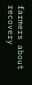farmers about recovery